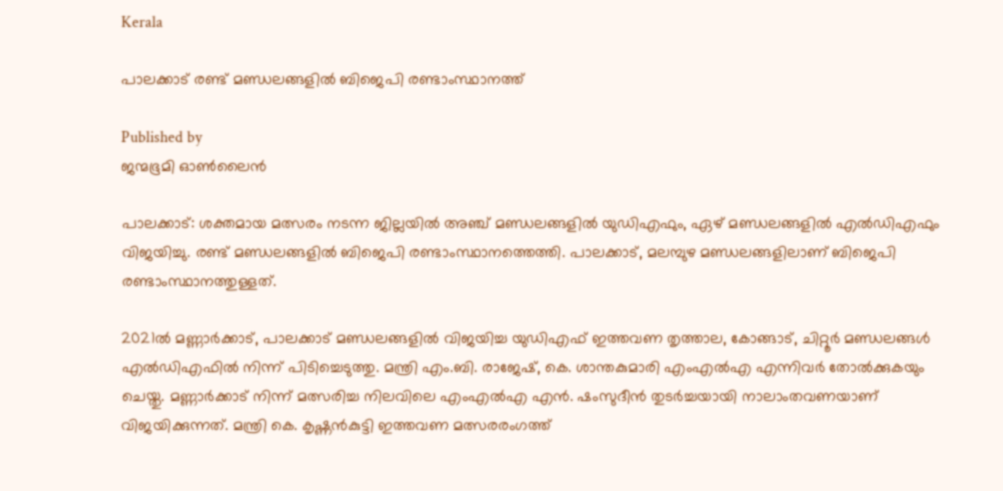Kerala

പാലക്കാട് രണ്ട് മണ്ഡലങ്ങളില്‍ ബിജെപി രണ്ടാംസ്ഥാനത്ത്

Published by
ജന്മഭൂമി ഓണ്‍ലൈന്‍

പാലക്കാട്: ശക്തമായ മത്സരം നടന്ന ജില്ലയില്‍ അഞ്ച് മണ്ഡലങ്ങളില്‍ യുഡിഎഫും, ഏഴ് മണ്ഡലങ്ങളില്‍ എല്‍ഡിഎഫും വിജയിച്ചു. രണ്ട് മണ്ഡലങ്ങളില്‍ ബിജെപി രണ്ടാംസ്ഥാനത്തെത്തി. പാലക്കാട്, മലമ്പുഴ മണ്ഡലങ്ങളിലാണ് ബിജെപി രണ്ടാംസ്ഥാനത്തുള്ളത്.

2021ല്‍ മണ്ണാര്‍ക്കാട്, പാലക്കാട് മണ്ഡലങ്ങളില്‍ വിജയിച്ച യുഡിഎഫ് ഇത്തവണ തൃത്താല, കോങ്ങാട്, ചിറ്റൂര്‍ മണ്ഡലങ്ങള്‍ എല്‍ഡിഎഫില്‍ നിന്ന് പിടിച്ചെടുത്തു. മന്ത്രി എം.ബി. രാജേഷ്, കെ. ശാന്തകുമാരി എംഎല്‍എ എന്നിവര്‍ തോല്‍ക്കുകയും ചെയ്തു. മണ്ണാര്‍ക്കാട് നിന്ന് മത്സരിച്ച നിലവിലെ എംഎല്‍എ എന്‍. ഷംസുദീന്‍ തുടര്‍ച്ചയായി നാലാംതവണയാണ് വിജയിക്കുന്നത്. മന്ത്രി കെ. കൃഷ്ണന്‍കുട്ടി ഇത്തവണ മത്സരരംഗത്ത്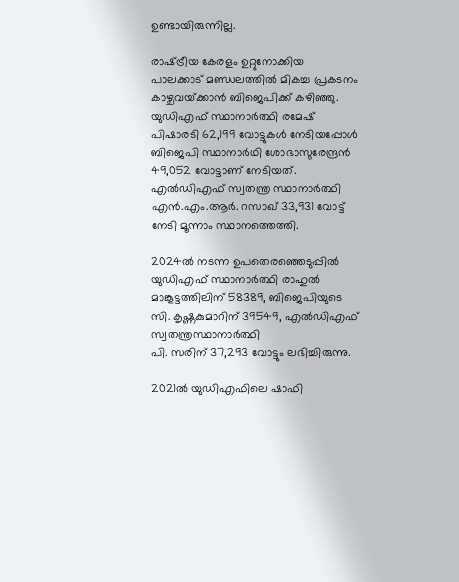ഉണ്ടായിരുന്നില്ല.

രാഷ്‌ട്രീയ കേരളം ഉറ്റുനോക്കിയ പാലക്കാട് മണ്ഡലത്തില്‍ മികച്ച പ്രകടനം കാഴ്ചവയ്‌ക്കാന്‍ ബിജെപിക്ക് കഴിഞ്ഞു. യുഡിഎഫ് സ്ഥാനാര്‍ത്ഥി രമേഷ് പിഷാരടി 62,199 വോട്ടുകള്‍ നേടിയപ്പോള്‍ ബിജെപി സ്ഥാനാര്‍ഥി ശോഭാസുരേന്ദ്രന്‍ 49,052 വോട്ടാണ് നേടിയത്. എല്‍ഡിഎഫ് സ്വതന്ത്ര സ്ഥാനാര്‍ത്ഥി എന്‍.എം.ആര്‍. റസാഖ് 33,931 വോട്ട് നേടി മൂന്നാം സ്ഥാനത്തെത്തി.

2024ല്‍ നടന്ന ഉപതെരഞ്ഞെടുപ്പില്‍ യുഡിഎഫ് സ്ഥാനാര്‍ത്ഥി രാഹുല്‍ മാങ്കൂട്ടത്തിലിന് 58389, ബിജെപിയുടെ സി. കൃഷ്ണകുമാറിന് 39549, എല്‍ഡിഎഫ് സ്വതന്ത്രസ്ഥാനാര്‍ത്ഥി
പി. സരിന് 37,293 വോട്ടും ലഭിച്ചിരുന്നു.

2021ല്‍ യുഡിഎഫിലെ ഷാഫി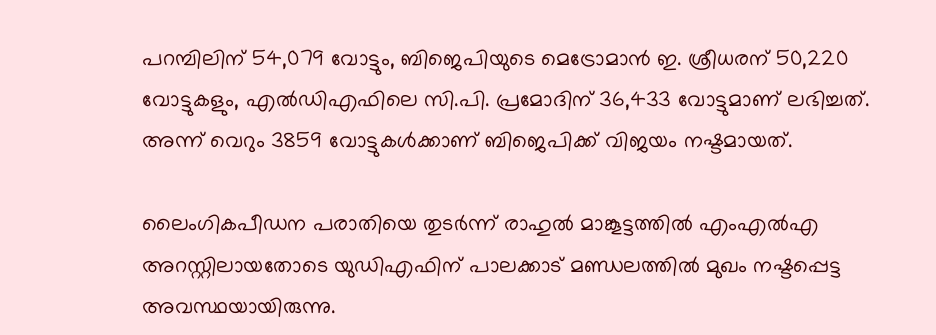പറമ്പിലിന് 54,079 വോട്ടും, ബിജെപിയുടെ മെട്രോമാന്‍ ഇ. ശ്രീധരന് 50,220 വോട്ടുകളും, എല്‍ഡിഎഫിലെ സി.പി. പ്രമോദിന് 36,433 വോട്ടുമാണ് ലഭിച്ചത്. അന്ന് വെറും 3859 വോട്ടുകള്‍ക്കാണ് ബിജെപിക്ക് വിജയം നഷ്ടമായത്.

ലൈംഗികപീഡന പരാതിയെ തുടര്‍ന്ന് രാഹുല്‍ മാങ്കൂട്ടത്തില്‍ എംഎല്‍എ അറസ്റ്റിലായതോടെ യുഡിഎഫിന് പാലക്കാട് മണ്ഡലത്തില്‍ മുഖം നഷ്ടപ്പെട്ട അവസ്ഥയായിരുന്നു.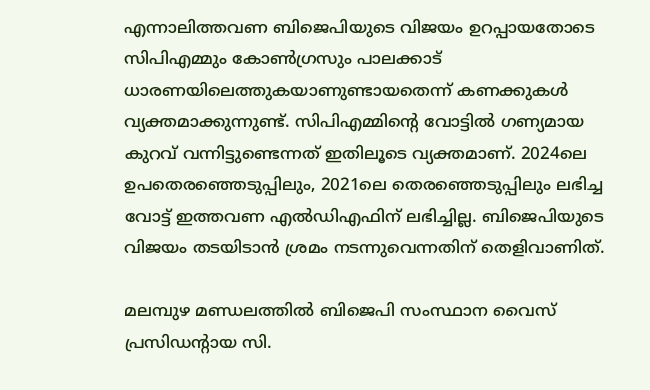എന്നാലിത്തവണ ബിജെപിയുടെ വിജയം ഉറപ്പായതോടെ സിപിഎമ്മും കോണ്‍ഗ്രസും പാലക്കാട് ധാരണയിലെത്തുകയാണുണ്ടായതെന്ന് കണക്കുകള്‍ വ്യക്തമാക്കുന്നുണ്ട്. സിപിഎമ്മിന്റെ വോട്ടില്‍ ഗണ്യമായ കുറവ് വന്നിട്ടുണ്ടെന്നത് ഇതിലൂടെ വ്യക്തമാണ്. 2024ലെ ഉപതെരഞ്ഞെടുപ്പിലും, 2021ലെ തെരഞ്ഞെടുപ്പിലും ലഭിച്ച വോട്ട് ഇത്തവണ എല്‍ഡിഎഫിന് ലഭിച്ചില്ല. ബിജെപിയുടെ വിജയം തടയിടാന്‍ ശ്രമം നടന്നുവെന്നതിന് തെളിവാണിത്.

മലമ്പുഴ മണ്ഡലത്തില്‍ ബിജെപി സംസ്ഥാന വൈസ് പ്രസിഡന്റായ സി.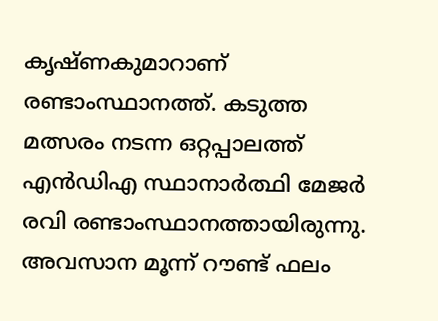കൃഷ്ണകുമാറാണ് രണ്ടാംസ്ഥാനത്ത്. കടുത്ത മത്സരം നടന്ന ഒറ്റപ്പാലത്ത് എന്‍ഡിഎ സ്ഥാനാര്‍ത്ഥി മേജര്‍ രവി രണ്ടാംസ്ഥാനത്തായിരുന്നു. അവസാന മൂന്ന് റൗണ്ട് ഫലം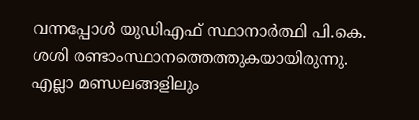വന്നപ്പോള്‍ യുഡിഎഫ് സ്ഥാനാര്‍ത്ഥി പി.കെ. ശശി രണ്ടാംസ്ഥാനത്തെത്തുകയായിരുന്നു. എല്ലാ മണ്ഡലങ്ങളിലും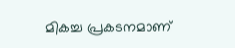മികച്ച പ്രകടനമാണ്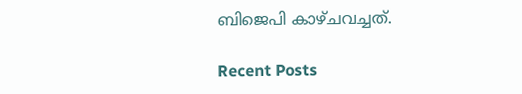ബിജെപി കാഴ്ചവച്ചത്.

Recent Posts